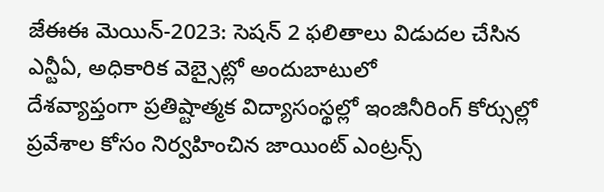జేఈఈ మెయిన్-2023: సెషన్ 2 ఫలితాలు విడుదల చేసిన ఎన్టీఏ, అధికారిక వెబ్సైట్లో అందుబాటులో
దేశవ్యాప్తంగా ప్రతిష్టాత్మక విద్యాసంస్థల్లో ఇంజినీరింగ్ కోర్సుల్లో ప్రవేశాల కోసం నిర్వహించిన జాయింట్ ఎంట్రన్స్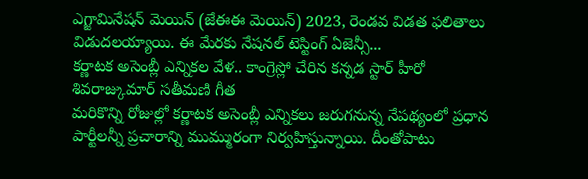ఎగ్జామినేషన్ మెయిన్ (జేఈఈ మెయిన్) 2023, రెండవ విడత ఫలితాలు విడుదలయ్యాయి. ఈ మేరకు నేషనల్ టెస్టింగ్ ఏజెన్సీ...
కర్ణాటక అసెంబ్లీ ఎన్నికల వేళ.. కాంగ్రెస్లో చేరిన కన్నడ స్టార్ హీరో శివరాజ్కుమార్ సతీమణి గీత
మరికొన్ని రోజుల్లో కర్ణాటక అసెంబ్లీ ఎన్నికలు జరుగనున్న నేపథ్యంలో ప్రధాన పార్టీలన్నీ ప్రచారాన్ని ముమ్మురంగా నిర్వహిస్తున్నాయి. దీంతోపాటు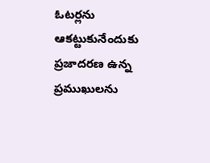ఓటర్లను ఆకట్టుకునేందుకు ప్రజాదరణ ఉన్న ప్రముఖులను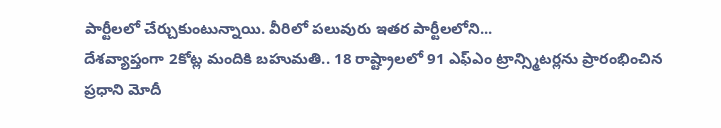పార్టీలలో చేర్చుకుంటున్నాయి. వీరిలో పలువురు ఇతర పార్టీలలోని...
దేశవ్యాప్తంగా 2కోట్ల మందికి బహుమతి.. 18 రాష్ట్రాలలో 91 ఎఫ్ఎం ట్రాన్స్మిటర్లను ప్రారంభించిన ప్రధాని మోదీ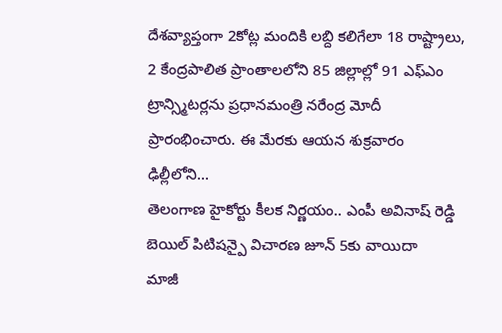దేశవ్యాప్తంగా 2కోట్ల మందికి లబ్ది కలిగేలా 18 రాష్ట్రాలు, 2 కేంద్రపాలిత ప్రాంతాలలోని 85 జిల్లాల్లో 91 ఎఫ్ఎం ట్రాన్స్మిటర్లను ప్రధానమంత్రి నరేంద్ర మోదీ ప్రారంభించారు. ఈ మేరకు ఆయన శుక్రవారం ఢిల్లీలోని...
తెలంగాణ హైకోర్టు కీలక నిర్ణయం.. ఎంపీ అవినాష్ రెడ్డి బెయిల్ పిటిషన్పై విచారణ జూన్ 5కు వాయిదా
మాజీ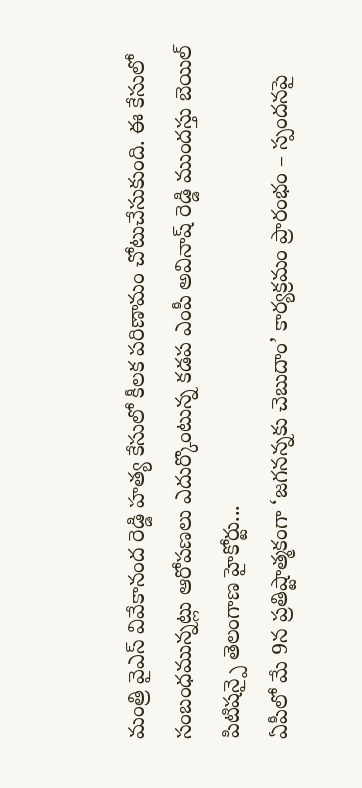మంత్రి వైఎస్ వివేకానంద రెడ్డి హత్య కేసులో కీలక పరిణామం చోటుచేసుకుంది. ఈ కేసులో సంబంధమున్నట్లు ఆరోపణలు ఎదుర్కొంటున్న కడప ఎంపీ అవినాష్ రెడ్డి ముందస్తు బెయిల్ పిటిషన్పై తెలంగాణ హైకోర్టు...
ఏపీలో మే 9న ప్రతిష్టాత్మకంగా ‘జగనన్నకు చెబుదాం’ కార్యక్రమం ప్రారంభం – స్పందనపై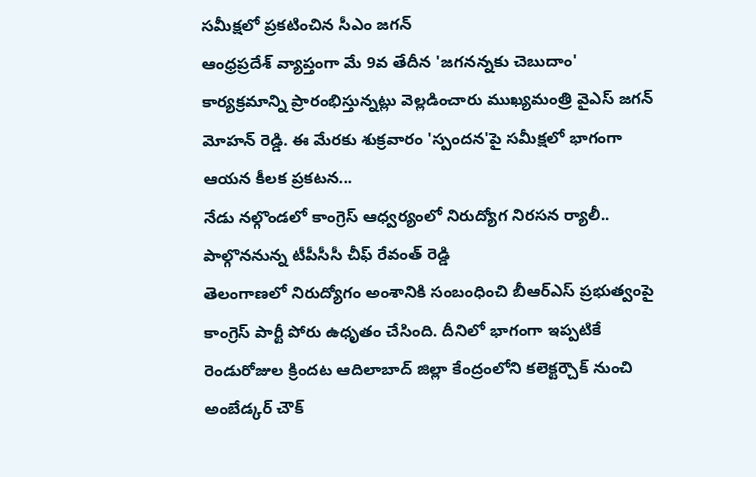సమీక్షలో ప్రకటించిన సీఎం జగన్
ఆంధ్రప్రదేశ్ వ్యాప్తంగా మే 9వ తేదీన 'జగనన్నకు చెబుదాం' కార్యక్రమాన్ని ప్రారంభిస్తున్నట్లు వెల్లడించారు ముఖ్యమంత్రి వైఎస్ జగన్ మోహన్ రెడ్డి. ఈ మేరకు శుక్రవారం 'స్పందన'పై సమీక్షలో భాగంగా ఆయన కీలక ప్రకటన...
నేడు నల్గొండలో కాంగ్రెస్ ఆధ్వర్యంలో నిరుద్యోగ నిరసన ర్యాలీ.. పాల్గొననున్న టీపీసీసీ చీఫ్ రేవంత్ రెడ్డి
తెలంగాణలో నిరుద్యోగం అంశానికి సంబంధించి బీఆర్ఎస్ ప్రభుత్వంపై కాంగ్రెస్ పార్టీ పోరు ఉధృతం చేసింది. దీనిలో భాగంగా ఇప్పటికే రెండురోజుల క్రిందట ఆదిలాబాద్ జిల్లా కేంద్రంలోని కలెక్టర్చౌక్ నుంచి అంబేడ్కర్ చౌక్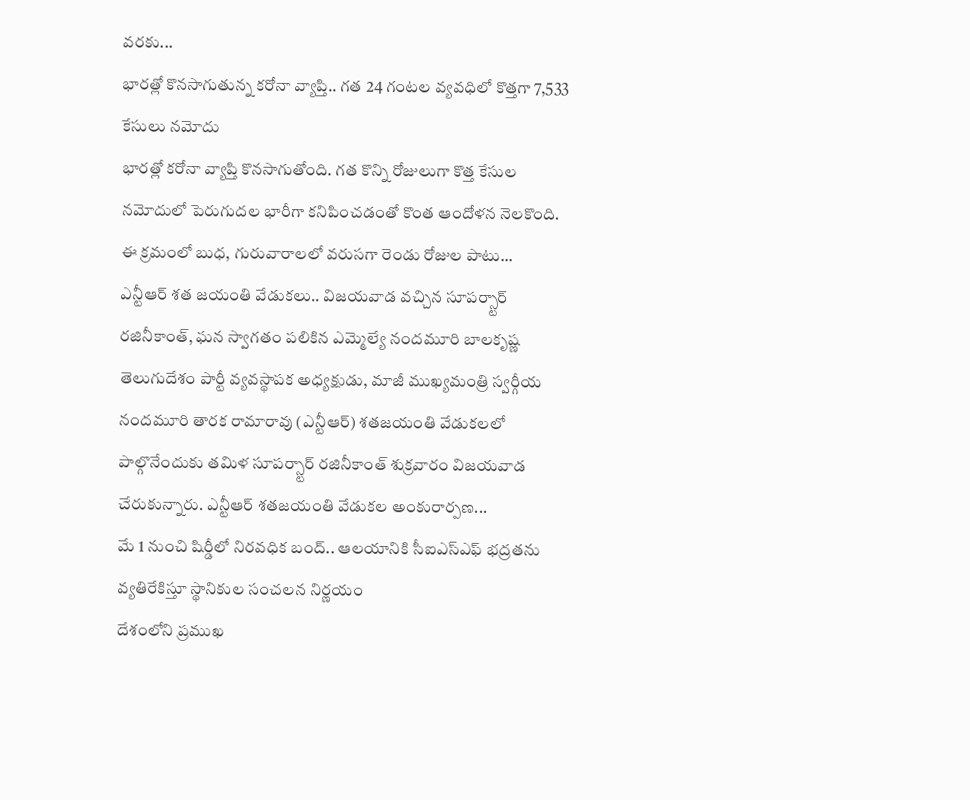వరకు...
భారత్లో కొనసాగుతున్న కరోనా వ్యాప్తి.. గత 24 గంటల వ్యవధిలో కొత్తగా 7,533 కేసులు నమోదు
భారత్లో కరోనా వ్యాప్తి కొనసాగుతోంది. గత కొన్ని రోజులుగా కొత్త కేసుల నమోదులో పెరుగుదల భారీగా కనిపించడంతో కొంత ఆందోళన నెలకొంది. ఈ క్రమంలో బుధ, గురువారాలలో వరుసగా రెండు రోజుల పాటు...
ఎన్టీఆర్ శత జయంతి వేడుకలు.. విజయవాడ వచ్చిన సూపర్స్టార్ రజినీకాంత్, ఘన స్వాగతం పలికిన ఎమ్మెల్యే నందమూరి బాలకృష్ణ
తెలుగుదేశం పార్టీ వ్యవస్థాపక అధ్యక్షుడు, మాజీ ముఖ్యమంత్రి స్వర్గీయ నందమూరి తారక రామారావు (ఎన్టీఆర్) శతజయంతి వేడుకలలో పాల్గొనేందుకు తమిళ సూపర్స్టార్ రజినీకాంత్ శుక్రవారం విజయవాడ చేరుకున్నారు. ఎన్టీఆర్ శతజయంతి వేడుకల అంకురార్పణ...
మే 1 నుంచి షిర్డీలో నిరవధిక బంద్.. ఆలయానికి సీఐఎస్ఎఫ్ భద్రతను వ్యతిరేకిస్తూ స్థానికుల సంచలన నిర్ణయం
దేశంలోని ప్రముఖ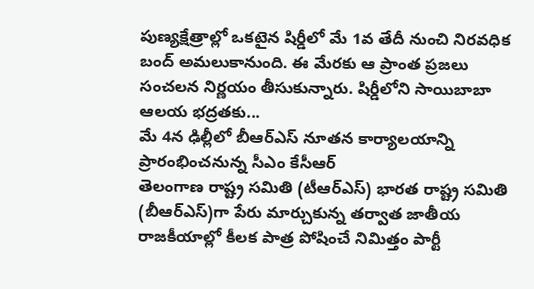పుణ్యక్షేత్రాల్లో ఒకటైన షిర్డీలో మే 1వ తేదీ నుంచి నిరవధిక బంద్ అమలుకానుంది. ఈ మేరకు ఆ ప్రాంత ప్రజలు సంచలన నిర్ణయం తీసుకున్నారు. షిర్డీలోని సాయిబాబా ఆలయ భద్రతకు...
మే 4న ఢిల్లీలో బీఆర్ఎస్ నూతన కార్యాలయాన్ని ప్రారంభించనున్న సీఎం కేసీఆర్
తెలంగాణ రాష్ట్ర సమితి (టీఆర్ఎస్) భారత రాష్ట్ర సమితి (బీఆర్ఎస్)గా పేరు మార్చుకున్న తర్వాత జాతీయ రాజకీయాల్లో కీలక పాత్ర పోషించే నిమిత్తం పార్టీ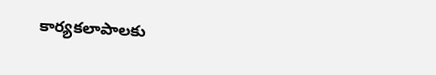కార్యకలాపాలకు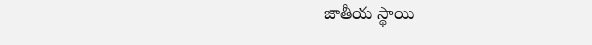జాతీయ స్థాయి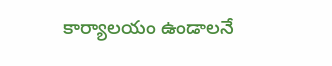కార్యాలయం ఉండాలనే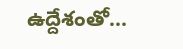ఉద్దేశంతో...